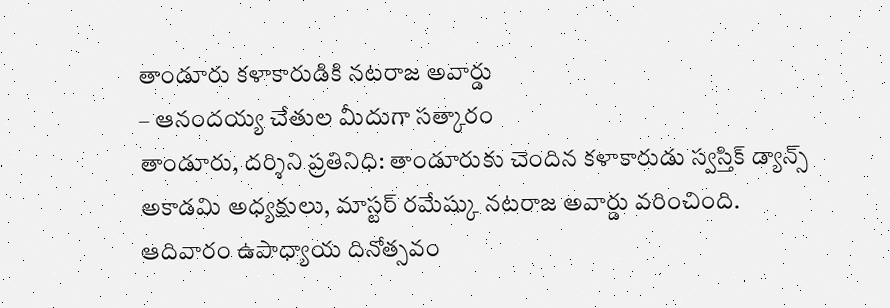తాండూరు కళాకారుడికి నటరాజ అవార్డు
– ఆనందయ్య చేతుల మీదుగా సత్కారం
తాండూరు, దర్శిని ప్రతినిధి: తాండూరుకు చెందిన కళాకారుడు స్వస్తిక్ డ్యాన్స్ అకాడమి అధ్యక్షులు, మాస్టర్ రమేష్కు నటరాజ అవార్డు వరించింది. ఆదివారం ఉపాధ్యాయ దినోత్సవం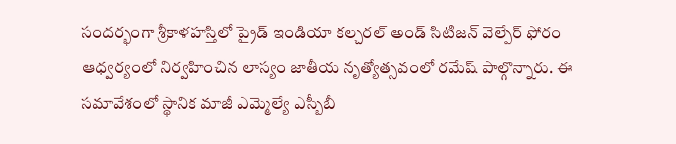సందర్భంగా శ్రీకాళహస్తిలో ప్రైడ్ ఇండియా కల్చరల్ అండ్ సిటిజన్ వెల్పేర్ ఫోరం ఆధ్వర్యంలో నిర్వహించిన లాస్యం జాతీయ నృత్యోత్సవంలో రమేష్ పాల్గొన్నారు. ఈ సమావేశంలో స్థానిక మాజీ ఎమ్మెల్యే ఎస్బీబీ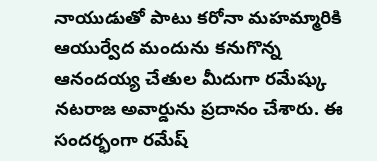నాయుడుతో పాటు కరోనా మహమ్మారికి ఆయుర్వేద మందును కనుగొన్న ఆనందయ్య చేతుల మీదుగా రమేష్కు నటరాజ అవార్డును ప్రదానం చేశారు. ఈ సందర్భంగా రమేష్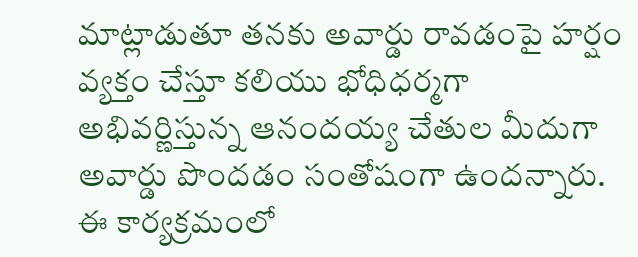మాట్లాడుతూ తనకు అవార్డు రావడంపై హర్షం వ్యక్తం చేస్తూ కలియు భోధిధర్మగా అభివర్ణిస్తున్న ఆనందయ్య చేతుల మీదుగా అవార్డు పొందడం సంతోషంగా ఉందన్నారు. ఈ కార్యక్రమంలో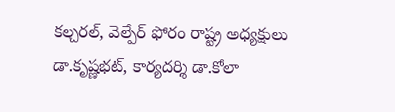కల్చరల్, వెల్పేర్ ఫోరం రాష్ట్ర అధ్యక్షులు డా.కృష్ణభట్, కార్యదర్శి డా.కోలా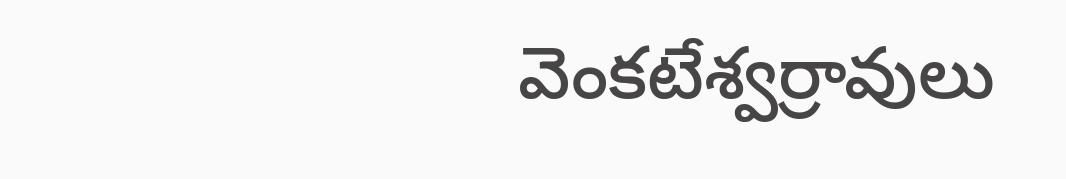వెంకటేశ్వర్రావులు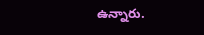ఉన్నారు.